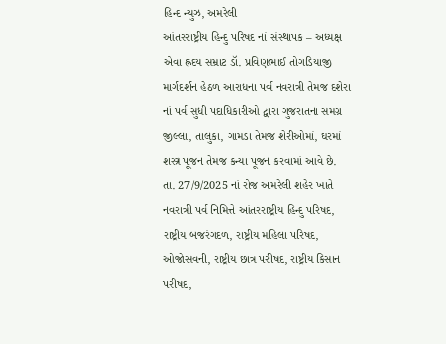હિન્દ ન્યુઝ, અમરેલી
આંતરરાષ્ટ્રીય હિન્દુ પરિષદ નાં સંસ્થાપક – અધ્યક્ષ એવા હ્રદય સમ્રાટ ડૉ. પ્રવિણભાઈ તોગડિયાજી માર્ગદર્શન હેઠળ આરાધના પર્વ નવરાત્રી તેમજ દશેરા નાં પર્વ સુધી પદાધિકારીઓ દ્વારા ગુજરાતના સમગ્ર જીલ્લા, તાલુકા, ગામડા તેમજ શેરીઓમાં, ઘરમાં શસ્ત્ર પૂજન તેમજ કન્યા પૂજન કરવામાં આવે છે.
તા. 27/9/2025 નાં રોજ અમરેલી શહેર ખાતે નવરાત્રી પર્વ નિમિત્તે આંતરરાષ્ટ્રીય હિન્દુ પરિષદ, રાષ્ટ્રીય બજરંગદળ, રાષ્ટ્રીય મહિલા પરિષદ, ઓજોસવની, રાષ્ટ્રીય છાત્ર પરીષદ, રાષ્ટ્રીય કિસાન પરીષદ,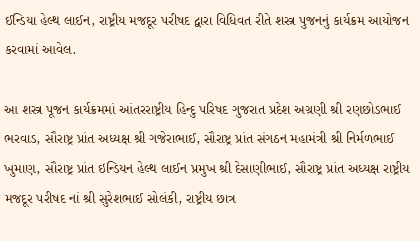ઈન્ડિયા હેલ્થ લાઈન, રાષ્ટ્રીય મજદૂર પરીષદ દ્વારા વિધિવત રીતે શસ્ત્ર પુજનનું કાર્યક્રમ આયોજન કરવામાં આવેલ.

આ શસ્ત્ર પૂજન કાર્યક્રમમાં આંતરરાષ્ટ્રીય હિન્દુ પરિષદ ગુજરાત પ્રદેશ અગ્રણી શ્રી રણછોડભાઈ ભરવાડ, સૌરાષ્ટ્ર પ્રાંત અધ્યક્ષ શ્રી ગજેરાભાઈ, સૌરાષ્ટ્ર પ્રાંત સંગઠન મહામંત્રી શ્રી નિર્મળભાઈ ખુમાણ, સૌરાષ્ટ્ર પ્રાંત ઇન્ડિયન હેલ્થ લાઈન પ્રમુખ શ્રી દેસાણીભાઈ, સૌરાષ્ટ્ર પ્રાંત અધ્યક્ષ રાષ્ટ્રીય મજદૂર પરીષદ નાં શ્રી સુરેશભાઈ સોલંકી, રાષ્ટ્રીય છાત્ર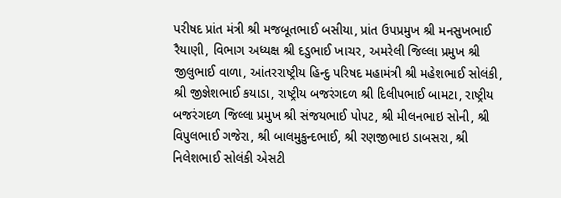પરીષદ પ્રાંત મંત્રી શ્રી મજબૂતભાઈ બસીયા, પ્રાંત ઉપપ્રમુખ શ્રી મનસુખભાઈ રૈયાણી, વિભાગ અધ્યક્ષ શ્રી દડુભાઈ ખાચર, અમરેલી જિલ્લા પ્રમુખ શ્રી જીલુભાઈ વાળા, આંતરરાષ્ટ્રીય હિન્દુ પરિષદ મહામંત્રી શ્રી મહેશભાઈ સોલંકી, શ્રી જીજ્ઞેશભાઈ કયાડા, રાષ્ટ્રીય બજરંગદળ શ્રી દિલીપભાઈ બામટા, રાષ્ટ્રીય બજરંગદળ જિલ્લા પ્રમુખ શ્રી સંજયભાઈ પોપટ, શ્રી મીલનભાઇ સોની, શ્રી વિપુલભાઈ ગજેરા, શ્રી બાલમુકુન્દભાઈ, શ્રી રણજીભાઇ ડાબસરા, શ્રી નિલેશભાઈ સોલંકી એસટી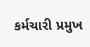કર્મચારી પ્રમુખ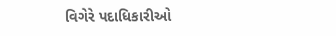વિગેરે પદાધિકારીઓ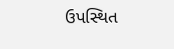ઉપસ્થિત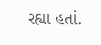રહ્યા હતાં.